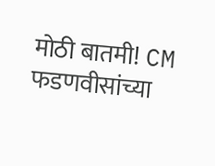मोठी बातमी! CM फडणवीसांच्या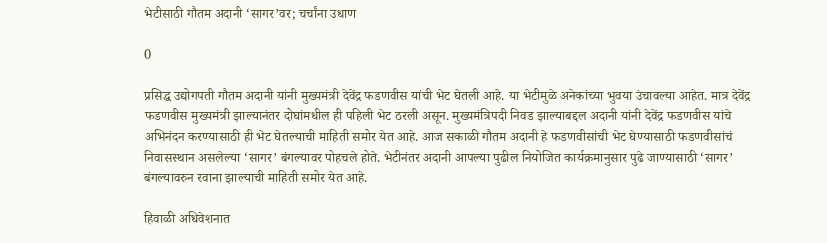भेटीसाठी गौतम अदानी ‘सागर’वर; चर्चांना उधाण

0

प्रसिद्ध उद्योगपती गौतम अदानी यांनी मुख्यमंत्री देवेंद्र फडणवीस यांची भेट घेतली आहे. या भेटीमुळे अनेकांच्या भुवया उंचावल्या आहेत. मात्र देवेंद्र फडणवीस मुख्यमंत्री झाल्यानंतर दोघांमधील ही पहिली भेट ठरली असून. मुख्यमंत्रिपदी निवड झाल्याबद्दल अदानी यांनी देवेंद्र फडणवीस यांचे अभिनंदन करण्यासाठी ही भेट घेतल्याची माहिती समोर येत आहे. आज सकाळी गौतम अदानी हे फडणवीसांची भेट घेण्यासाठी फडणवीसांचं निवासस्थान असलेल्या ‘सागर’ बंगल्यावर पोहचले होते. भेटीनंतर अदानी आपल्या पुढील नियोजित कार्यक्रमानुसार पुढे जाण्यासाठी ‘सागर’ बंगल्यावरुन रवाना झाल्याची माहिती समोर येत आहे.

हिवाळी अधिवेशनात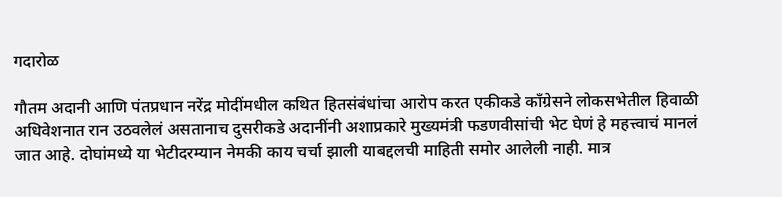गदारोळ

गौतम अदानी आणि पंतप्रधान नरेंद्र मोदींमधील कथित हितसंबंधांचा आरोप करत एकीकडे काँग्रेसने लोकसभेतील हिवाळी अधिवेशनात रान उठवलेलं असतानाच दुसरीकडे अदानींनी अशाप्रकारे मुख्यमंत्री फडणवीसांची भेट घेणं हे महत्त्वाचं मानलं जात आहे. दोघांमध्ये या भेटीदरम्यान नेमकी काय चर्चा झाली याबद्दलची माहिती समोर आलेली नाही. मात्र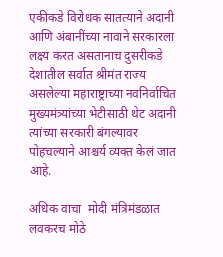एकीकडे विरोधक सातत्याने अदानी आणि अंबानींच्या नावाने सरकारला लक्ष्य करत असतानाच दुसरीकडे देशातील सर्वात श्रीमंत राज्य असलेल्या महाराष्ट्राच्या नवनिर्वाचित मुख्यमंत्र्यांच्या भेटीसाठी थेट अदानी त्यांच्या सरकारी बंगल्यावर पोहचल्याने आश्चर्य व्यक्त केलं जात आहे.

अधिक वाचा  मोदी मंत्रिमंडळात लवकरच मोठे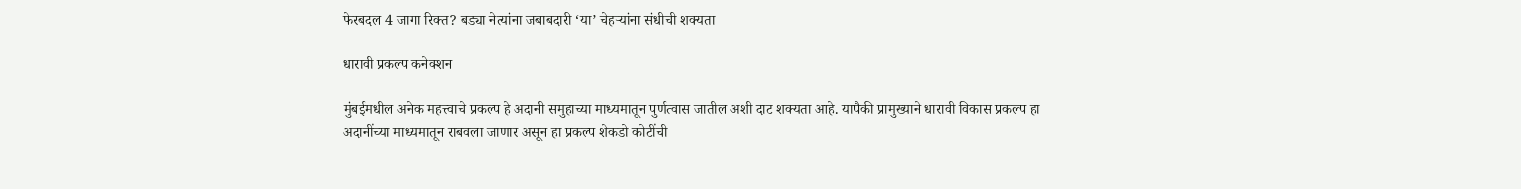फेरबदल 4 जागा रिक्त? बड्या नेत्यांना जबाबदारी ‘या’ चेहऱ्यांना संधीची शक्यता

धारावी प्रकल्प कनेक्शन

मुंबईमधील अनेक महत्त्वाचे प्रकल्प हे अदानी समुहाच्या माध्यमातून पुर्णत्वास जातील अशी दाट शक्यता आहे. यापैकी प्रामुख्याने धारावी विकास प्रकल्प हा अदानींच्या माध्यमातून राबवला जाणार असून हा प्रकल्प शेकडो कोटींची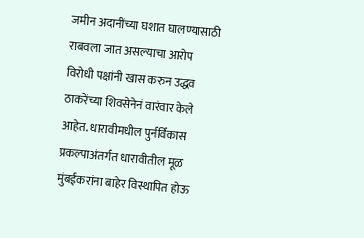जमीन अदानींच्या घशात घालण्यासाठी राबवला जात असल्याचा आरोप विरोधी पक्षांनी खास करुन उद्धव ठाकरेंच्या शिवसेनेनं वारंवार केले आहेत. धारावीमधील पुर्नर्विकास प्रकल्पाअंतर्गत धारावीतील मूळ मुंबईकरांना बाहेर विस्थापित होऊ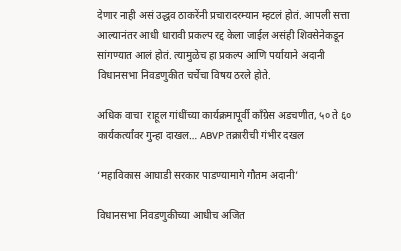देणार नाही असं उद्धव ठाकरेंनी प्रचारादरम्यान म्हटलं होतं. आपली सत्ता आल्यानंतर आधी धारावी प्रकल्प रद्द केला जाईल असंही शिवसेनेकडून सांगण्यात आलं होतं. त्यामुळेच हा प्रकल्प आणि पर्यायाने अदानी विधानसभा निवडणुकीत चर्चेचा विषय ठरले होते.

अधिक वाचा  राहूल गांधींच्या कार्यक्रमापूर्वी काँग्रेस अडचणीत, ५० ते ६० कार्यकर्त्यांवर गुन्हा दाखल… ABVP तक्रारीची गंभीर दखल

‘महाविकास आघाडी सरकार पाडण्यामागे गौतम अदानी’

विधानसभा निवडणुकीच्या आधीच अजित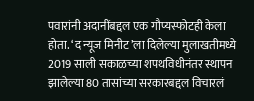पवारांनी अदानींबद्दल एक गौप्यस्फोटही केला होता. ‘द न्यूज मिनीट’ला दिलेल्या मुलाखतीमध्ये 2019 साली सकाळच्या शपथविधीनंतर स्थापन झालेल्या 80 तासांच्या सरकारबद्दल विचारलं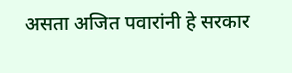असता अजित पवारांनी हे सरकार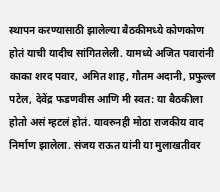स्थापन करण्यासाठी झालेल्या बैठकीमध्ये कोणकोण होतं याची यादीच सांगितलेली. यामध्ये अजित पवारांनी काका शरद पवार, अमित शाह, गौतम अदानी, प्रफुल्ल पटेल, देवेंद्र फडणवीस आणि मी स्वत: या बैठकीला होतो असं म्हटलं होतं. यावरुनही मोठा राजकीय वाद निर्माण झालेला. संजय राऊत यांनी या मुलाखतीवर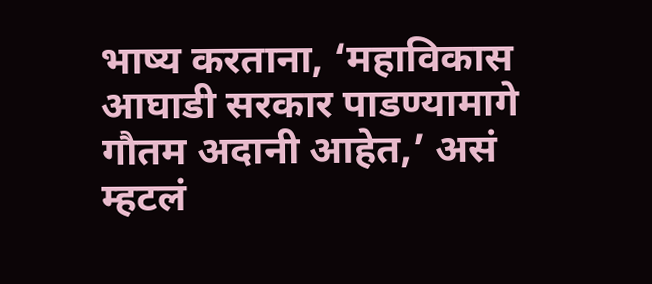भाष्य करताना, ‘महाविकास आघाडी सरकार पाडण्यामागे गौतम अदानी आहेत,’ असं म्हटलं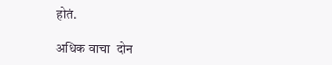होतं.

अधिक वाचा  दोन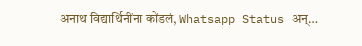अनाथ विद्यार्थिनींना कोंडलं, Whatsapp Status अन्…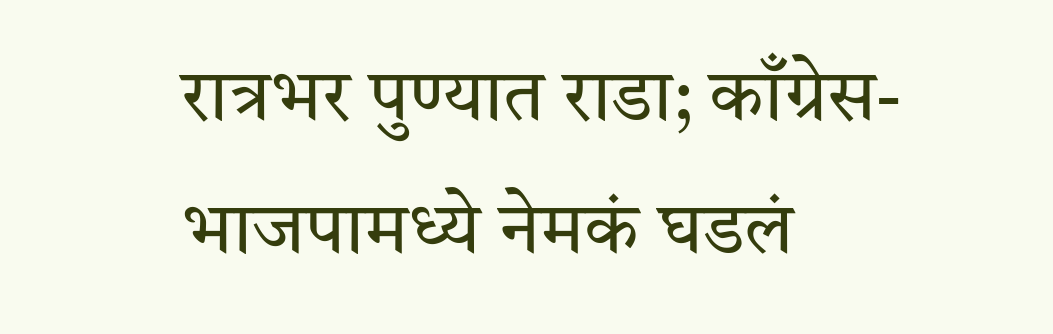रात्रभर पुण्यात राडा; काँग्रेस-भाजपामध्ये नेमकं घडलं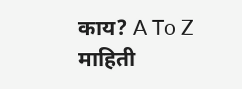काय? A To Z माहिती